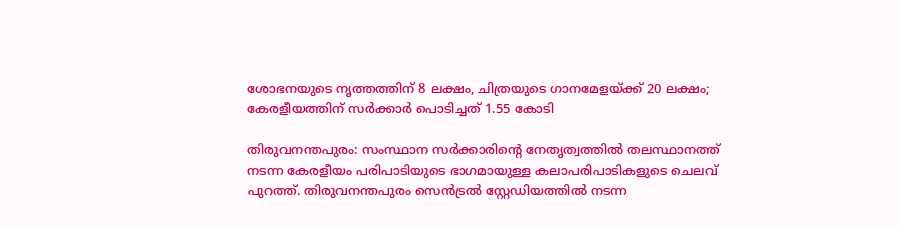ശോഭനയുടെ നൃത്തത്തിന് 8 ലക്ഷം, ചിത്രയുടെ ഗാനമേളയ്ക്ക് 20 ലക്ഷം; കേരളീയത്തിന് സര്‍ക്കാര്‍ പൊടിച്ചത് 1.55 കോടി

തിരുവനന്തപുരം: സംസ്ഥാന സര്‍ക്കാരിന്റെ നേതൃത്വത്തില്‍ തലസ്ഥാനത്ത് നടന്ന കേരളീയം പരിപാടിയുടെ ഭാഗമായുള്ള കലാപരിപാടികളുടെ ചെലവ് പുറത്ത്. തിരുവനന്തപുരം സെന്‍ട്രല്‍ സ്റ്റേഡിയത്തില്‍ നടന്ന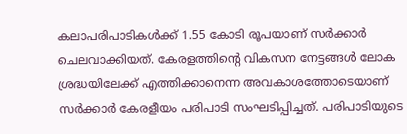കലാപരിപാടികള്‍ക്ക് 1.55 കോടി രൂപയാണ് സര്‍ക്കാര്‍ ചെലവാക്കിയത്. കേരളത്തിന്റെ വികസന നേട്ടങ്ങള്‍ ലോക ശ്രദ്ധയിലേക്ക് എത്തിക്കാനെന്ന അവകാശത്തോടെയാണ് സര്‍ക്കാര്‍ കേരളീയം പരിപാടി സംഘടിപ്പിച്ചത്. പരിപാടിയുടെ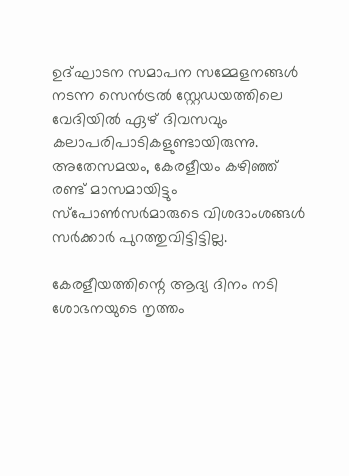ഉദ്ഘാടന സമാപന സമ്മേളനങ്ങള്‍ നടന്ന സെന്‍ട്രല്‍ സ്റ്റേഡയത്തിലെ വേദിയില്‍ ഏഴ് ദിവസവും കലാപരിപാടികളുണ്ടായിരുന്നു. അതേസമയം, കേരളീയം കഴിഞ്ഞ് രണ്ട് മാസമായിട്ടും സ്പോണ്‍സര്‍മാരുടെ വിശദാംശങ്ങള്‍ സര്‍ക്കാര്‍ പുറത്തുവിട്ടിട്ടില്ല.

കേരളീയത്തിന്റെ ആദ്യ ദിനം നടി ശോഭനയുടെ നൃത്തം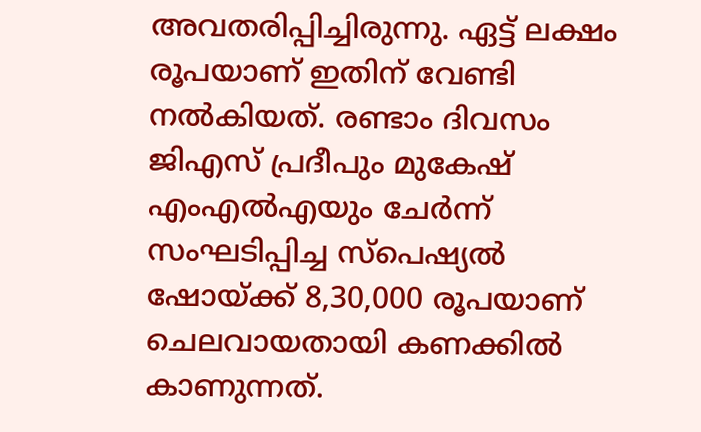അവതരിപ്പിച്ചിരുന്നു. ഏട്ട് ലക്ഷം രൂപയാണ് ഇതിന് വേണ്ടി നല്‍കിയത്. രണ്ടാം ദിവസം ജിഎസ് പ്രദീപും മുകേഷ് എംഎല്‍എയും ചേര്‍ന്ന് സംഘടിപ്പിച്ച സ്പെഷ്യല്‍ ഷോയ്ക്ക് 8,30,000 രൂപയാണ് ചെലവായതായി കണക്കില്‍ കാണുന്നത്.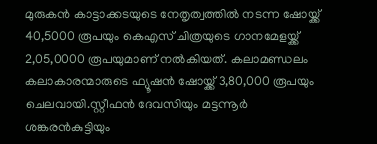മുരുകന്‍ കാട്ടാക്കടയുടെ നേതൃത്വത്തില്‍ നടന്ന ഷോയ്ക്ക് 40,5000 രൂപയും കെഎസ് ചിത്രയുടെ ഗാനമേളയ്ക്ക് 2,05,0000 രൂപയുമാണ് നല്‍കിയത്. കലാമണ്ഡലം കലാകാരന്മാരുടെ ഫ്യൂഷന്‍ ഷോയ്ക്ക് 3,80,000 രൂപയും ചെലവായി.സ്റ്റീഫന്‍ ദേവസിയും മട്ടന്നൂര്‍ ശങ്കരന്‍കുട്ടിയും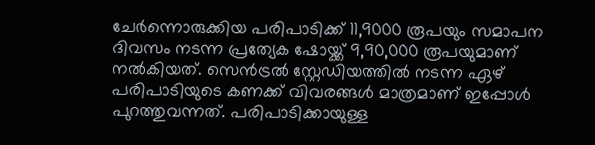ചേര്‍ന്നൊരുക്കിയ പരിപാടിക്ക് 11,9000 രൂപയും സമാപന ദിവസം നടന്ന പ്രത്യേക ഷോയ്ക്ക് 9,90,000 രൂപയുമാണ് നല്‍കിയത്. സെന്‍ട്രല്‍ സ്റ്റേഡിയത്തില്‍ നടന്ന ഏഴ് പരിപാടിയുടെ കണക്ക് വിവരങ്ങള്‍ മാത്രമാണ് ഇപ്പോള്‍ പുറത്തുവന്നത്. പരിപാടിക്കായുള്ള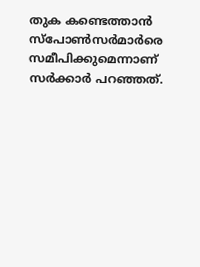തുക കണ്ടെത്താന്‍ സ്പോണ്‍സര്‍മാര്‍രെ സമീപിക്കുമെന്നാണ് സര്‍ക്കാര്‍ പറഞ്ഞത്.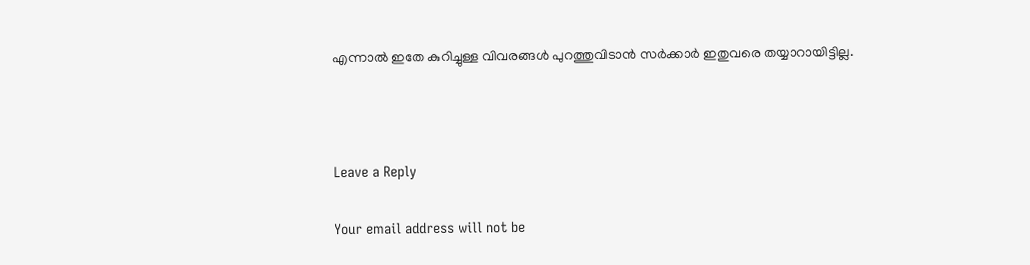എന്നാല്‍ ഇതേ കുറിച്ചുള്ള വിവരങ്ങള്‍ പുറത്തുവിടാന്‍ സര്‍ക്കാര്‍ ഇതുവരെ തയ്യാറായിട്ടില്ല.



Leave a Reply

Your email address will not be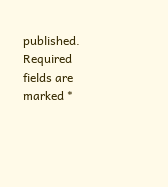published. Required fields are marked *